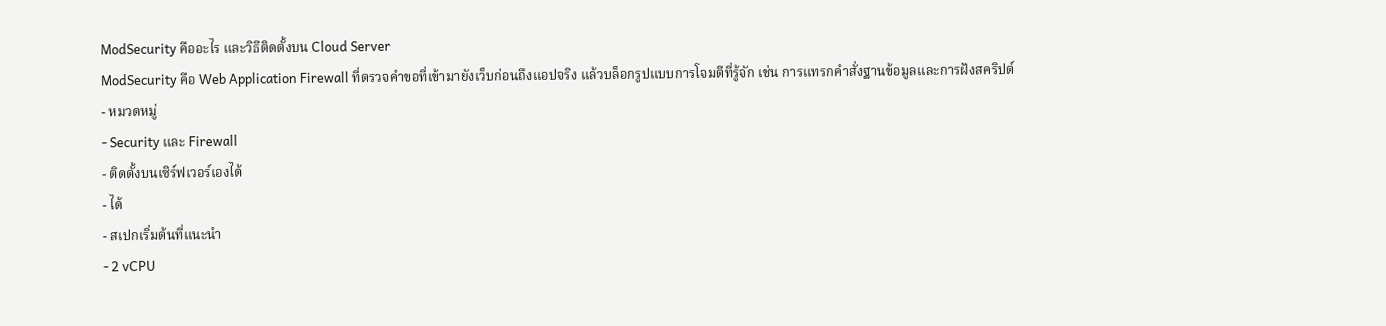ModSecurity คืออะไร และวิธีติดตั้งบน Cloud Server
ModSecurity คือ Web Application Firewall ที่ตรวจคำขอที่เข้ามายังเว็บก่อนถึงแอปจริง แล้วบล็อกรูปแบบการโจมตีที่รู้จัก เช่น การแทรกคำสั่งฐานข้อมูลและการฝังสคริปต์
- หมวดหมู่
- Security และ Firewall
- ติดตั้งบนเซิร์ฟเวอร์เองได้
- ได้
- สเปกเริ่มต้นที่แนะนำ
- 2 vCPU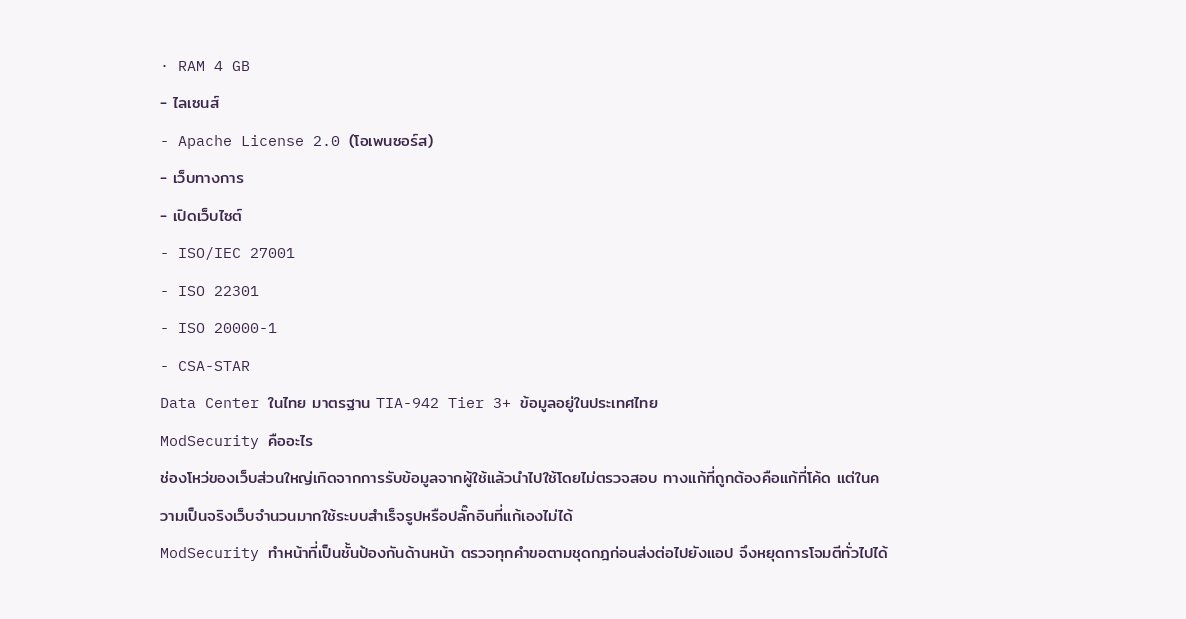· RAM 4 GB
- ไลเซนส์
- Apache License 2.0 (โอเพนซอร์ส)
- เว็บทางการ
- เปิดเว็บไซต์
- ISO/IEC 27001
- ISO 22301
- ISO 20000-1
- CSA-STAR
Data Center ในไทย มาตรฐาน TIA-942 Tier 3+ ข้อมูลอยู่ในประเทศไทย
ModSecurity คืออะไร
ช่องโหว่ของเว็บส่วนใหญ่เกิดจากการรับข้อมูลจากผู้ใช้แล้วนำไปใช้โดยไม่ตรวจสอบ ทางแก้ที่ถูกต้องคือแก้ที่โค้ด แต่ในความเป็นจริงเว็บจำนวนมากใช้ระบบสำเร็จรูปหรือปลั๊กอินที่แก้เองไม่ได้
ModSecurity ทำหน้าที่เป็นชั้นป้องกันด้านหน้า ตรวจทุกคำขอตามชุดกฎก่อนส่งต่อไปยังแอป จึงหยุดการโจมตีทั่วไปได้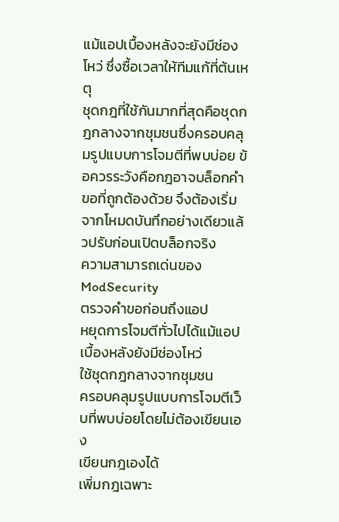แม้แอปเบื้องหลังจะยังมีช่องโหว่ ซึ่งซื้อเวลาให้ทีมแก้ที่ต้นเหตุ
ชุดกฎที่ใช้กันมากที่สุดคือชุดกฎกลางจากชุมชนซึ่งครอบคลุมรูปแบบการโจมตีที่พบบ่อย ข้อควรระวังคือกฎอาจบล็อกคำขอที่ถูกต้องด้วย จึงต้องเริ่มจากโหมดบันทึกอย่างเดียวแล้วปรับก่อนเปิดบล็อกจริง
ความสามารถเด่นของ ModSecurity
ตรวจคำขอก่อนถึงแอป
หยุดการโจมตีทั่วไปได้แม้แอปเบื้องหลังยังมีช่องโหว่
ใช้ชุดกฎกลางจากชุมชน
ครอบคลุมรูปแบบการโจมตีเว็บที่พบบ่อยโดยไม่ต้องเขียนเอง
เขียนกฎเองได้
เพิ่มกฎเฉพาะ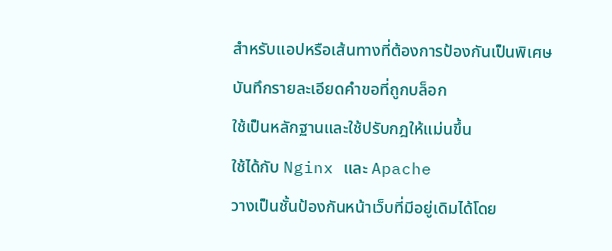สำหรับแอปหรือเส้นทางที่ต้องการป้องกันเป็นพิเศษ
บันทึกรายละเอียดคำขอที่ถูกบล็อก
ใช้เป็นหลักฐานและใช้ปรับกฎให้แม่นขึ้น
ใช้ได้กับ Nginx และ Apache
วางเป็นชั้นป้องกันหน้าเว็บที่มีอยู่เดิมได้โดย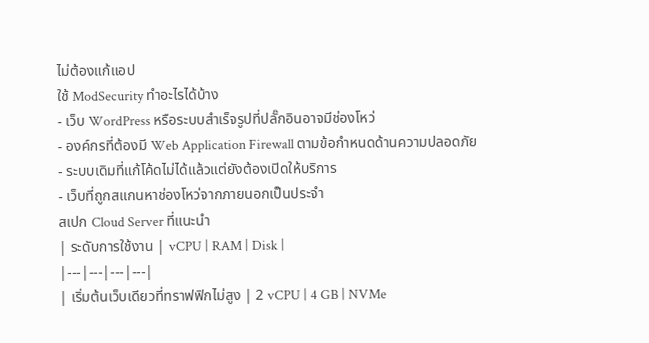ไม่ต้องแก้แอป
ใช้ ModSecurity ทำอะไรได้บ้าง
- เว็บ WordPress หรือระบบสำเร็จรูปที่ปลั๊กอินอาจมีช่องโหว่
- องค์กรที่ต้องมี Web Application Firewall ตามข้อกำหนดด้านความปลอดภัย
- ระบบเดิมที่แก้โค้ดไม่ได้แล้วแต่ยังต้องเปิดให้บริการ
- เว็บที่ถูกสแกนหาช่องโหว่จากภายนอกเป็นประจำ
สเปก Cloud Server ที่แนะนำ
| ระดับการใช้งาน | vCPU | RAM | Disk |
|---|---|---|---|
| เริ่มต้นเว็บเดียวที่ทราฟฟิกไม่สูง | 2 vCPU | 4 GB | NVMe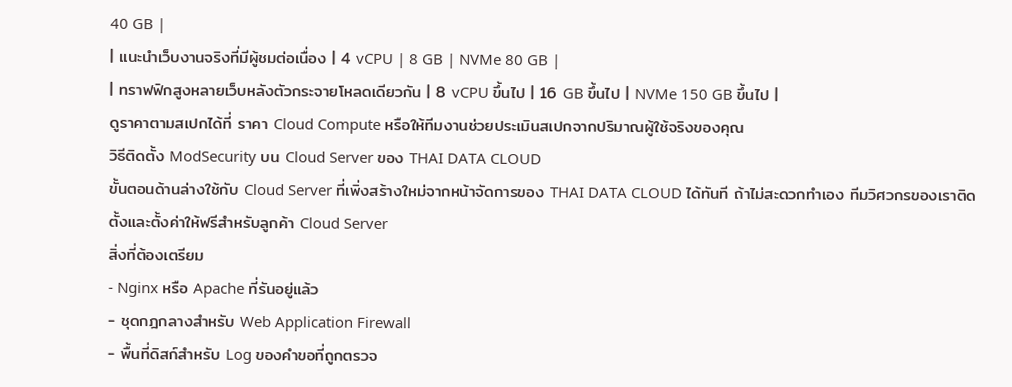40 GB |
| แนะนำเว็บงานจริงที่มีผู้ชมต่อเนื่อง | 4 vCPU | 8 GB | NVMe 80 GB |
| ทราฟฟิกสูงหลายเว็บหลังตัวกระจายโหลดเดียวกัน | 8 vCPU ขึ้นไป | 16 GB ขึ้นไป | NVMe 150 GB ขึ้นไป |
ดูราคาตามสเปกได้ที่ ราคา Cloud Compute หรือให้ทีมงานช่วยประเมินสเปกจากปริมาณผู้ใช้จริงของคุณ
วิธีติดตั้ง ModSecurity บน Cloud Server ของ THAI DATA CLOUD
ขั้นตอนด้านล่างใช้กับ Cloud Server ที่เพิ่งสร้างใหม่จากหน้าจัดการของ THAI DATA CLOUD ได้ทันที ถ้าไม่สะดวกทำเอง ทีมวิศวกรของเราติดตั้งและตั้งค่าให้ฟรีสำหรับลูกค้า Cloud Server
สิ่งที่ต้องเตรียม
- Nginx หรือ Apache ที่รันอยู่แล้ว
- ชุดกฎกลางสำหรับ Web Application Firewall
- พื้นที่ดิสก์สำหรับ Log ของคำขอที่ถูกตรวจ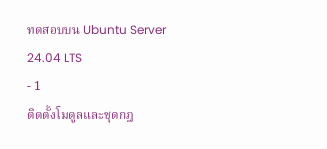ทดสอบบน Ubuntu Server 24.04 LTS
- 1
ติดตั้งโมดูลและชุดกฎ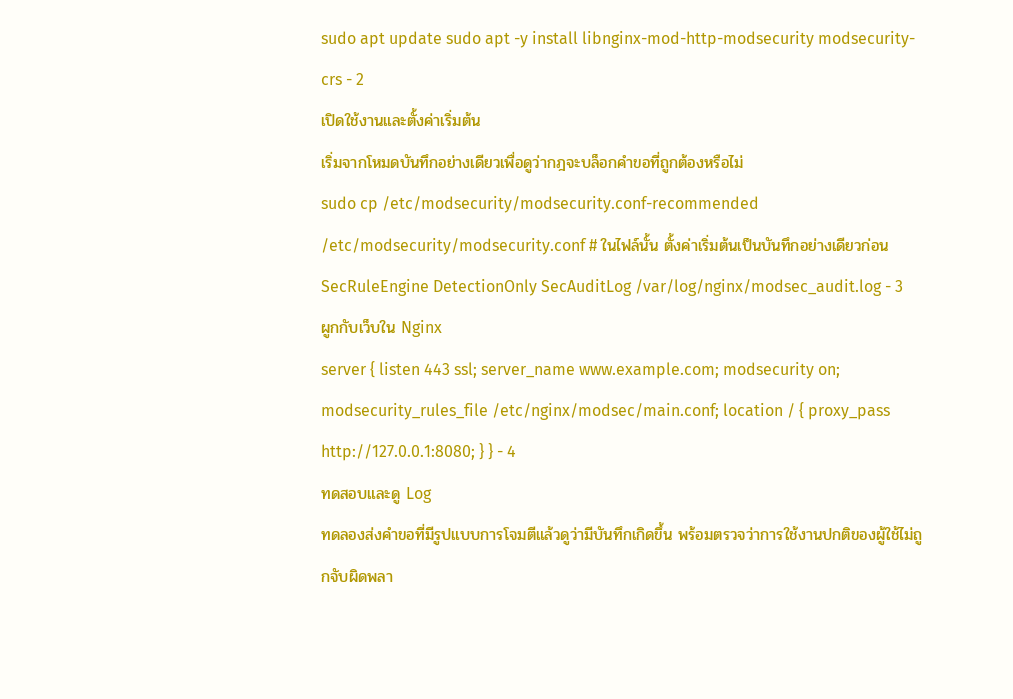sudo apt update sudo apt -y install libnginx-mod-http-modsecurity modsecurity-crs - 2
เปิดใช้งานและตั้งค่าเริ่มต้น
เริ่มจากโหมดบันทึกอย่างเดียวเพื่อดูว่ากฎจะบล็อกคำขอที่ถูกต้องหรือไม่
sudo cp /etc/modsecurity/modsecurity.conf-recommended /etc/modsecurity/modsecurity.conf # ในไฟล์นั้น ตั้งค่าเริ่มต้นเป็นบันทึกอย่างเดียวก่อน SecRuleEngine DetectionOnly SecAuditLog /var/log/nginx/modsec_audit.log - 3
ผูกกับเว็บใน Nginx
server { listen 443 ssl; server_name www.example.com; modsecurity on; modsecurity_rules_file /etc/nginx/modsec/main.conf; location / { proxy_pass http://127.0.0.1:8080; } } - 4
ทดสอบและดู Log
ทดลองส่งคำขอที่มีรูปแบบการโจมตีแล้วดูว่ามีบันทึกเกิดขึ้น พร้อมตรวจว่าการใช้งานปกติของผู้ใช้ไม่ถูกจับผิดพลา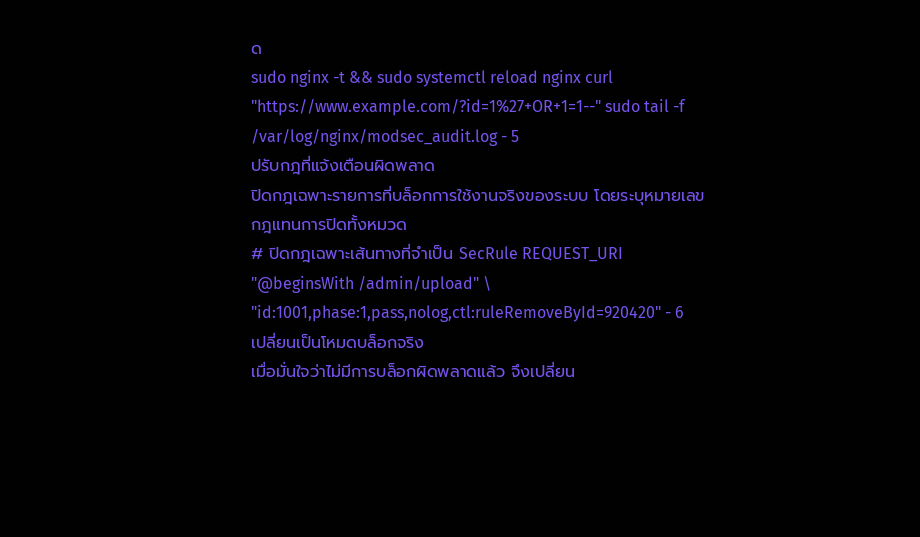ด
sudo nginx -t && sudo systemctl reload nginx curl "https://www.example.com/?id=1%27+OR+1=1--" sudo tail -f /var/log/nginx/modsec_audit.log - 5
ปรับกฎที่แจ้งเตือนผิดพลาด
ปิดกฎเฉพาะรายการที่บล็อกการใช้งานจริงของระบบ โดยระบุหมายเลขกฎแทนการปิดทั้งหมวด
# ปิดกฎเฉพาะเส้นทางที่จำเป็น SecRule REQUEST_URI "@beginsWith /admin/upload" \ "id:1001,phase:1,pass,nolog,ctl:ruleRemoveById=920420" - 6
เปลี่ยนเป็นโหมดบล็อกจริง
เมื่อมั่นใจว่าไม่มีการบล็อกผิดพลาดแล้ว จึงเปลี่ยน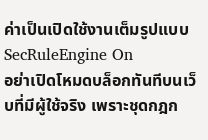ค่าเป็นเปิดใช้งานเต็มรูปแบบ
SecRuleEngine On
อย่าเปิดโหมดบล็อกทันทีบนเว็บที่มีผู้ใช้จริง เพราะชุดกฎก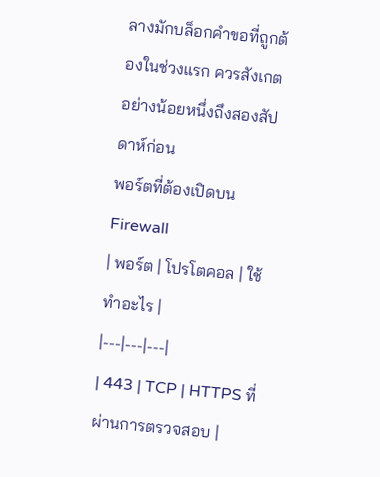ลางมักบล็อกคำขอที่ถูกต้องในช่วงแรก ควรสังเกตอย่างน้อยหนึ่งถึงสองสัปดาห์ก่อน
พอร์ตที่ต้องเปิดบน Firewall
| พอร์ต | โปรโตคอล | ใช้ทำอะไร |
|---|---|---|
| 443 | TCP | HTTPS ที่ผ่านการตรวจสอบ |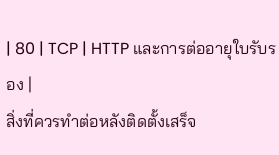| 80 | TCP | HTTP และการต่ออายุใบรับรอง |
สิ่งที่ควรทำต่อหลังติดตั้งเสร็จ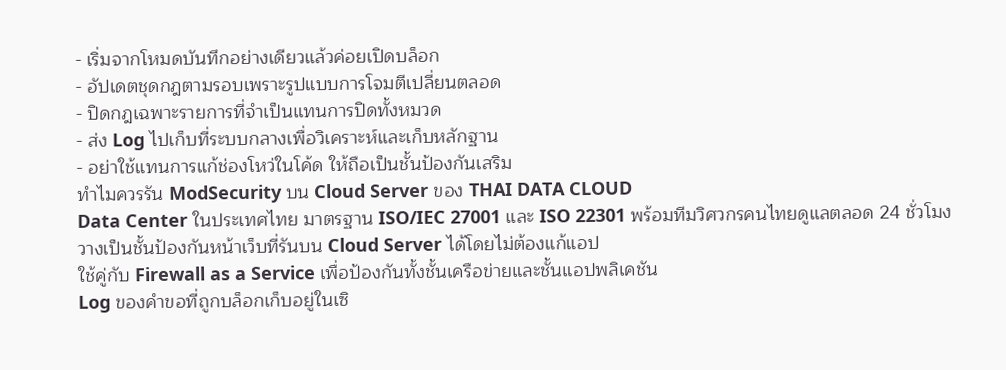- เริ่มจากโหมดบันทึกอย่างเดียวแล้วค่อยเปิดบล็อก
- อัปเดตชุดกฎตามรอบเพราะรูปแบบการโจมตีเปลี่ยนตลอด
- ปิดกฎเฉพาะรายการที่จำเป็นแทนการปิดทั้งหมวด
- ส่ง Log ไปเก็บที่ระบบกลางเพื่อวิเคราะห์และเก็บหลักฐาน
- อย่าใช้แทนการแก้ช่องโหว่ในโค้ด ให้ถือเป็นชั้นป้องกันเสริม
ทำไมควรรัน ModSecurity บน Cloud Server ของ THAI DATA CLOUD
Data Center ในประเทศไทย มาตรฐาน ISO/IEC 27001 และ ISO 22301 พร้อมทีมวิศวกรคนไทยดูแลตลอด 24 ชั่วโมง
วางเป็นชั้นป้องกันหน้าเว็บที่รันบน Cloud Server ได้โดยไม่ต้องแก้แอป
ใช้คู่กับ Firewall as a Service เพื่อป้องกันทั้งชั้นเครือข่ายและชั้นแอปพลิเคชัน
Log ของคำขอที่ถูกบล็อกเก็บอยู่ในเซิ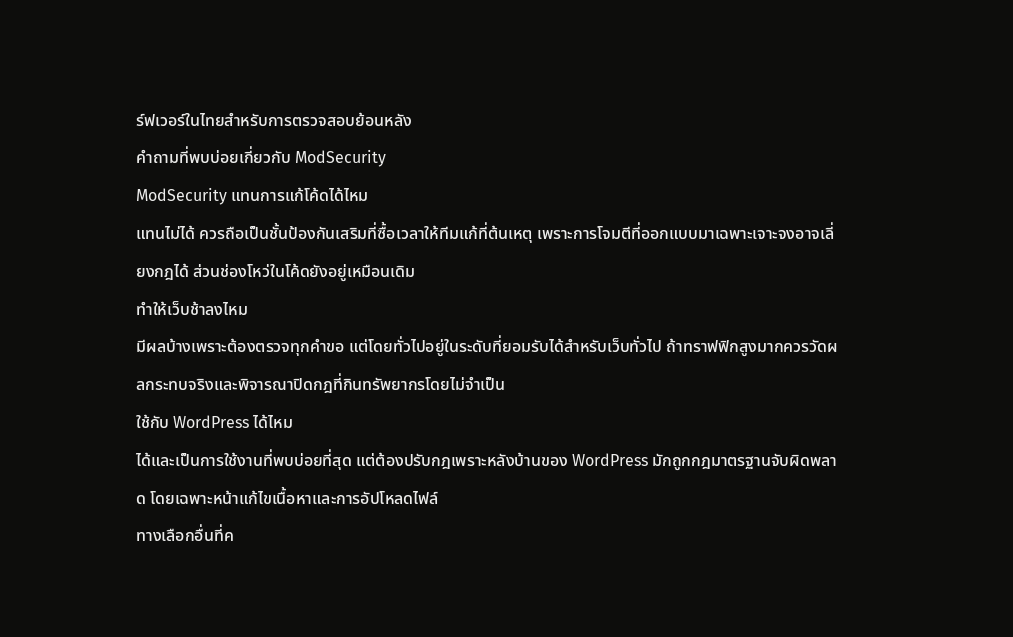ร์ฟเวอร์ในไทยสำหรับการตรวจสอบย้อนหลัง
คำถามที่พบบ่อยเกี่ยวกับ ModSecurity
ModSecurity แทนการแก้โค้ดได้ไหม
แทนไม่ได้ ควรถือเป็นชั้นป้องกันเสริมที่ซื้อเวลาให้ทีมแก้ที่ต้นเหตุ เพราะการโจมตีที่ออกแบบมาเฉพาะเจาะจงอาจเลี่ยงกฎได้ ส่วนช่องโหว่ในโค้ดยังอยู่เหมือนเดิม
ทำให้เว็บช้าลงไหม
มีผลบ้างเพราะต้องตรวจทุกคำขอ แต่โดยทั่วไปอยู่ในระดับที่ยอมรับได้สำหรับเว็บทั่วไป ถ้าทราฟฟิกสูงมากควรวัดผลกระทบจริงและพิจารณาปิดกฎที่กินทรัพยากรโดยไม่จำเป็น
ใช้กับ WordPress ได้ไหม
ได้และเป็นการใช้งานที่พบบ่อยที่สุด แต่ต้องปรับกฎเพราะหลังบ้านของ WordPress มักถูกกฎมาตรฐานจับผิดพลาด โดยเฉพาะหน้าแก้ไขเนื้อหาและการอัปโหลดไฟล์
ทางเลือกอื่นที่ค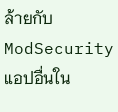ล้ายกับ ModSecurity
แอปอื่นใน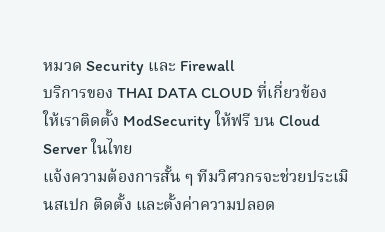หมวด Security และ Firewall
บริการของ THAI DATA CLOUD ที่เกี่ยวข้อง
ให้เราติดตั้ง ModSecurity ให้ฟรี บน Cloud Server ในไทย
แจ้งความต้องการสั้น ๆ ทีมวิศวกรจะช่วยประเมินสเปก ติดตั้ง และตั้งค่าความปลอด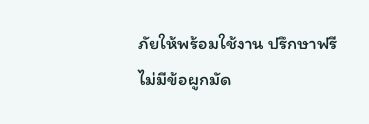ภัยให้พร้อมใช้งาน ปรึกษาฟรี ไม่มีข้อผูกมัด